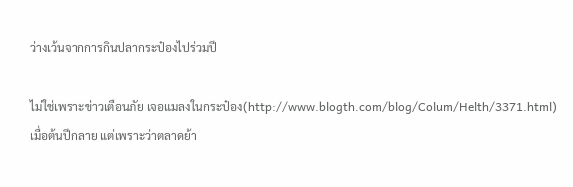ว่างเว้นจากการกินปลากระป๋องไปร่วมปี

ไม่ใช่เพราะข่าวเตือนภัย เจอแมลงในกระป๋อง(http://www.blogth.com/blog/Colum/Helth/3371.html) เมื่อต้นปีกลาย แต่เพราะว่าตลาดย้า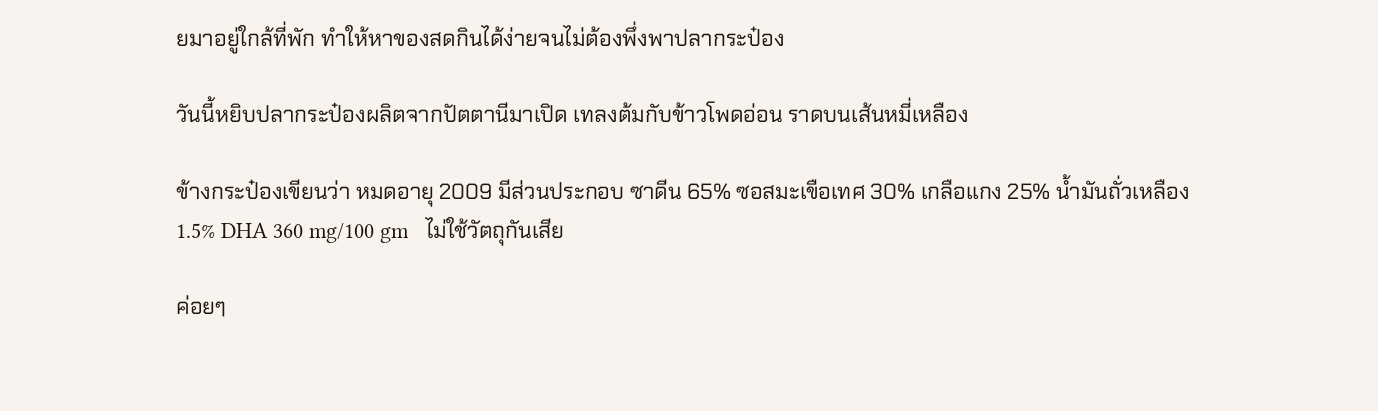ยมาอยู่ใกล้ที่พัก ทำให้หาของสดกินได้ง่ายจนไม่ต้องพึ่งพาปลากระป๋อง

วันนี้หยิบปลากระป๋องผลิตจากปัตตานีมาเปิด เทลงต้มกับข้าวโพดอ่อน ราดบนเส้นหมี่เหลือง

ข้างกระป๋องเขียนว่า หมดอายุ 2009 มีส่วนประกอบ ซาดีน 65% ซอสมะเขือเทศ 30% เกลือแกง 25% น้ำมันถั่วเหลือง 1.5% DHA 360 mg/100 gm   ไม่ใช้วัตถุกันเสีย

ค่อยๆ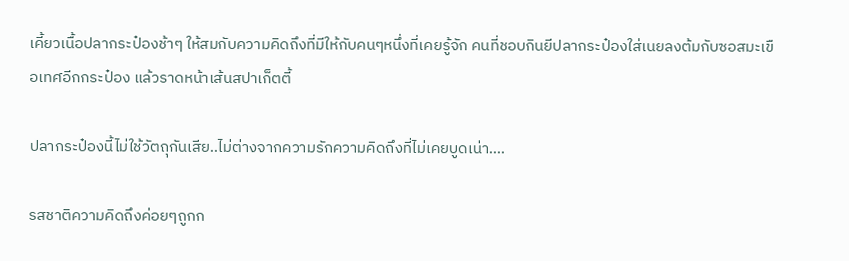เคี้ยวเนื้อปลากระป๋องช้าๆ ให้สมกับความคิดถึงที่มีให้กับคนๆหนึ่งที่เคยรู้จัก คนที่ชอบกินยีปลากระป๋องใส่เนยลงต้มกับซอสมะเขือเทศอีกกระป๋อง แล้วราดหน้าเส้นสปาเก็ตตี้

ปลากระป๋องนี้ไม่ใช้วัตถุกันเสีย..ไม่ต่างจากความรักความคิดถึงที่ไม่เคยบูดเน่า....

รสชาติความคิดถึงค่อยๆถูกก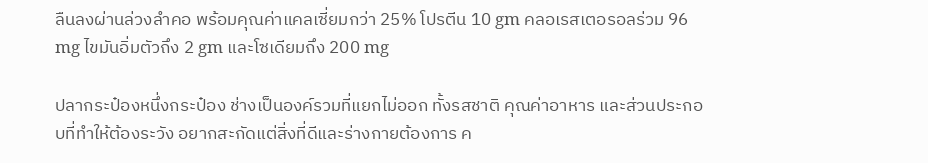ลืนลงผ่านล่วงลำคอ พร้อมคุณค่าแคลเซี่ยมกว่า 25% โปรตีน 10 gm คลอเรสเตอรอลร่วม 96 mg ไขมันอิ่มตัวถึง 2 gm และโซเดียมถึง 200 mg

ปลากระป๋องหนึ่งกระป๋อง ช่างเป็นองค์รวมที่แยกไม่ออก ทั้งรสชาติ คุณค่าอาหาร และส่วนประกอบที่ทำให้ต้องระวัง อยากสะกัดแต่สิ่งที่ดีและร่างกายต้องการ ค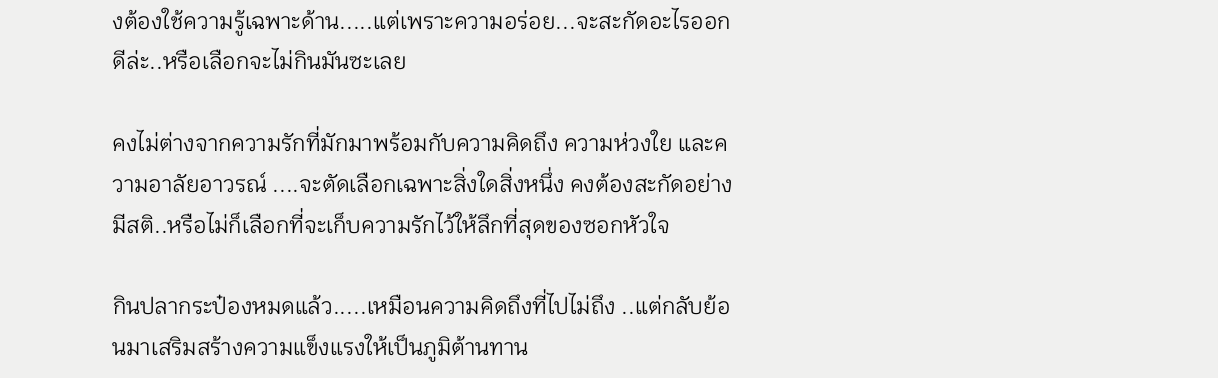งต้องใช้ความรู้เฉพาะด้าน.....แต่เพราะความอร่อย...จะสะกัดอะไรออกดีล่ะ..หรือเลือกจะไม่กินมันซะเลย

คงไม่ต่างจากความรักที่มักมาพร้อมกับความคิดถึง ความห่วงใย และความอาลัยอาวรณ์ ....จะตัดเลือกเฉพาะสิ่งใดสิ่งหนึ่ง คงต้องสะกัดอย่างมีสติ..หรือไม่ก็เลือกที่จะเก็บความรักไว้ให้ลึกที่สุดของซอกหัวใจ

กินปลากระป๋องหมดแล้ว.....เหมือนความคิดถึงที่ไปไม่ถึง ..แต่กลับย้อนมาเสริมสร้างความแข็งแรงให้เป็นภูมิต้านทาน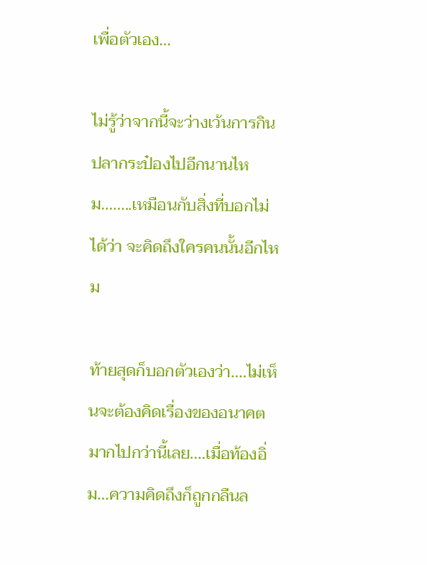เพื่อตัวเอง...

ไม่รู้ว่าจากนี้จะว่างเว้นการกินปลากระป๋องไปอีกนานไหม........เหมือนกับสิ่งที่บอกไม่ได้ว่า จะคิดถึงใครคนนั้นอีกไหม

ท้ายสุดก็บอกตัวเองว่า....ไม่เห็นจะต้องคิดเรื่องของอนาคตมากไปกว่านี้เลย....เมื่อท้องอิ่ม...ความคิดถึงก็ถูกกลืนล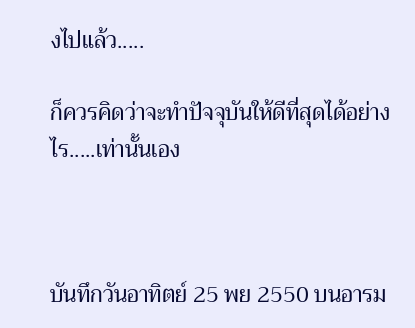งไปแล้ว.....

ก็ควรคิดว่าจะทำปัจจุบันให้ดีที่สุดได้อย่างไร.....เท่านั้นเอง



บันทึกวันอาทิตย์ 25 พย 2550 บนอารม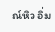ณ์หิว อิ่ม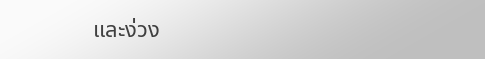และง่วง